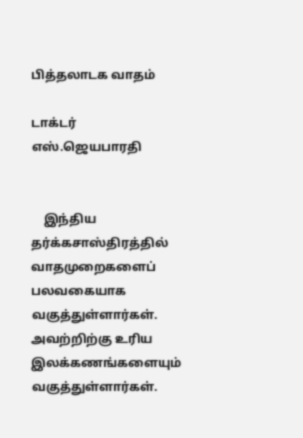பித்தலாடக வாதம்

டாக்டர் எஸ்.ஜெயபாரதி


    இந்திய தர்க்கசாஸ்திரத்தில் வாதமுறைகளைப் பலவகையாக வகுத்துள்ளார்கள்.
அவற்றிற்கு உரிய இலக்கணங்களையும் வகுத்துள்ளார்கள்.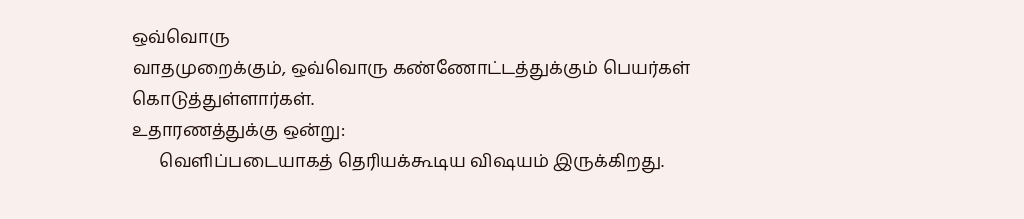ஒவ்வொரு
வாதமுறைக்கும், ஒவ்வொரு கண்ணோட்டத்துக்கும் பெயர்கள் கொடுத்துள்ளார்கள்.
உதாரணத்துக்கு ஒன்று:
      வெளிப்படையாகத் தெரியக்கூடிய விஷயம் இருக்கிறது.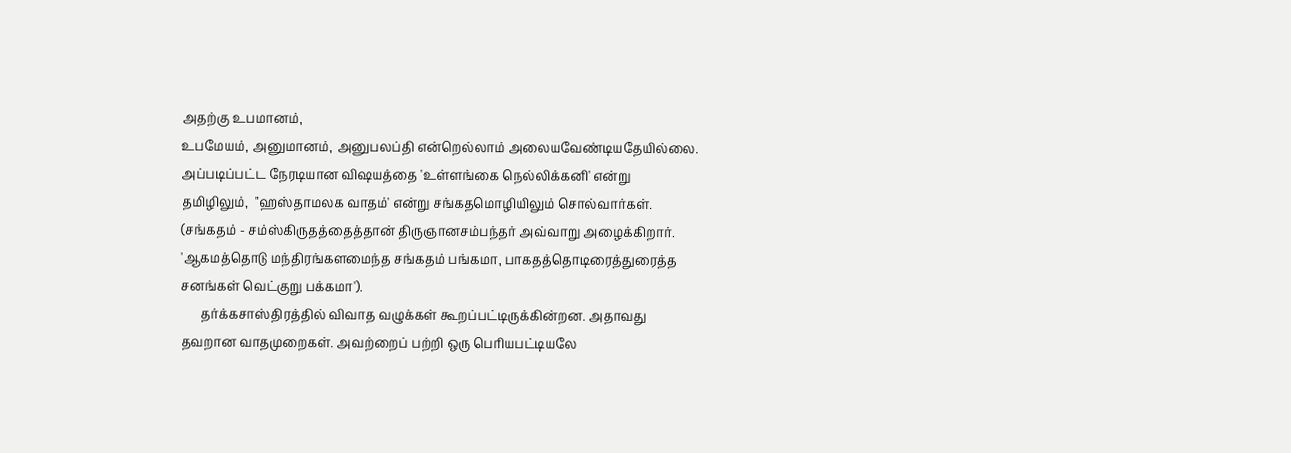அதற்கு உபமானம்,
உபமேயம், அனுமானம், அனுபலப்தி என்றெல்லாம் அலையவேண்டியதேயில்லை.
அப்படிப்பட்ட நேரடியான விஷயத்தை 'உள்ளங்கை நெல்லிக்கனி' என்று
தமிழிலும்,  "ஹஸ்தாமலக வாதம்' என்று சங்கதமொழியிலும் சொல்வார்கள்.
(சங்கதம் - சம்ஸ்கிருதத்தைத்தான் திருஞானசம்பந்தர் அவ்வாறு அழைக்கிறார்.
'ஆகமத்தொடு மந்திரங்களமைந்த சங்கதம் பங்கமா, பாகதத்தொடிரைத்துரைத்த
சனங்கள் வெட்குறு பக்கமா').
      தர்க்கசாஸ்திரத்தில் விவாத வழுக்கள் கூறப்பட்டிருக்கின்றன. அதாவது
தவறான வாதமுறைகள். அவற்றைப் பற்றி ஒரு பெரியபட்டியலே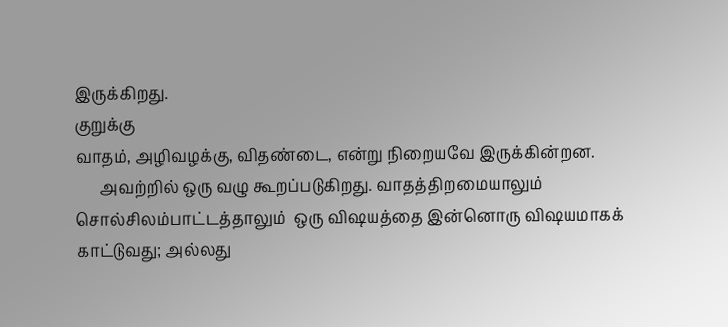இருக்கிறது.
குறுக்கு
வாதம், அழிவழக்கு, விதண்டை, என்று நிறையவே இருக்கின்றன.
      அவற்றில் ஒரு வழு கூறப்படுகிறது. வாதத்திறமையாலும் சொல்சிலம்பாட்டத்தாலும்  ஒரு விஷயத்தை இன்னொரு விஷயமாகக் காட்டுவது; அல்லது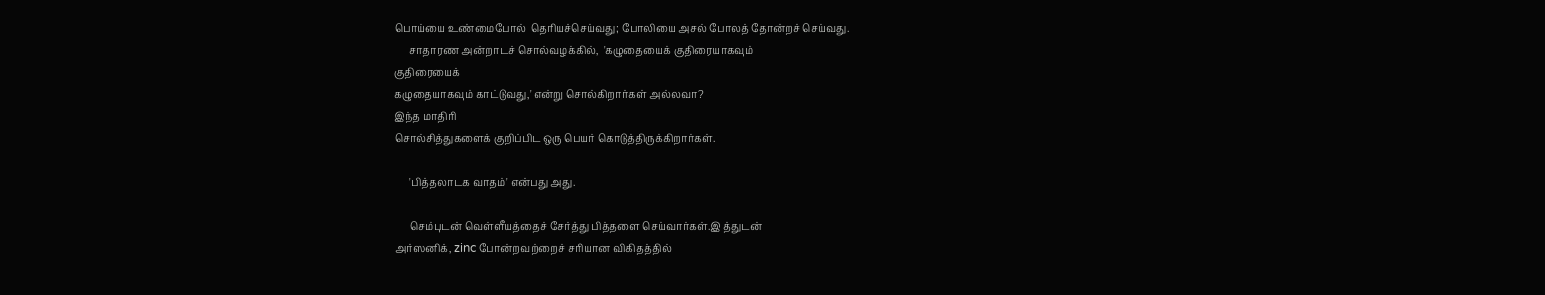பொய்யை உண்மைபோல்  தெரியச்செய்வது; போலியை அசல் போலத் தோன்றச் செய்வது.
      சாதாரண அன்றாடச் சொல்வழக்கில்,  'கழுதையைக் குதிரையாகவும்
குதிரையைக்
கழுதையாகவும் காட்டுவது,' என்று சொல்கிறார்கள் அல்லவா?
இந்த மாதிரி
சொல்சித்துகளைக் குறிப்பிட ஒரு பெயர் கொடுத்திருக்கிறார்கள்.

      'பித்தலாடக வாதம்' என்பது அது.

      செம்புடன் வெள்ளீயத்தைச் சேர்த்து பித்தளை செய்வார்கள்.இ த்துடன்
அர்ஸனிக், zinc போன்றவற்றைச் சரியான விகிதத்தில்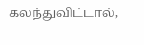கலந்துவிட்டால்,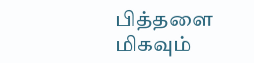பித்தளை
மிகவும்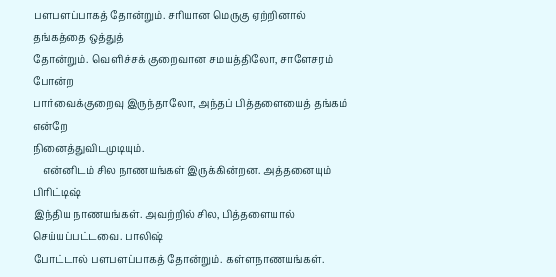பளபளப்பாகத் தோன்றும். சரியான மெருகு ஏற்றினால் தங்கத்தை ஒத்துத்
தோன்றும். வெளிச்சக் குறைவான சமயத்திலோ, சாளேசரம் போன்ற
பார்வைக்குறைவு இருந்தாலோ, அந்தப் பித்தளையைத் தங்கம் என்றே
நினைத்துவிடமுடியும்.
    என்னிடம் சில நாணயங்கள் இருக்கின்றன. அத்தனையும் பிரிட்டிஷ்
இந்திய நாணயங்கள். அவற்றில் சில, பித்தளையால் செய்யப்பட்டவை. பாலிஷ்
போட்டால் பளபளப்பாகத் தோன்றும். கள்ளநாணயங்கள்.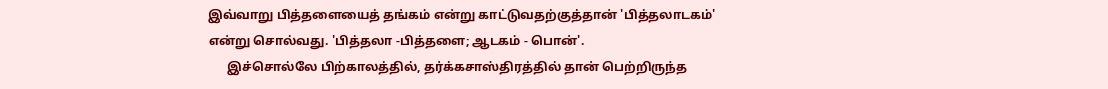இவ்வாறு பித்தளையைத் தங்கம் என்று காட்டுவதற்குத்தான் 'பித்தலாடகம்'
என்று சொல்வது. 'பித்தலா -பித்தளை; ஆடகம் - பொன்'.
      இச்சொல்லே பிற்காலத்தில், தர்க்கசாஸ்திரத்தில் தான் பெற்றிருந்த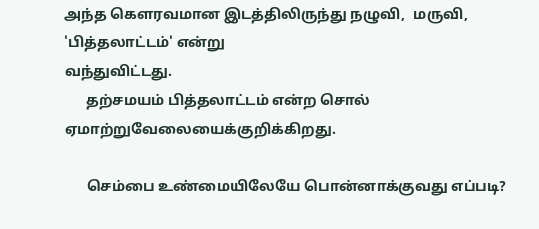அந்த கௌரவமான இடத்திலிருந்து நழுவி,  மருவி, 'பித்தலாட்டம்' என்று
வந்துவிட்டது.
      தற்சமயம் பித்தலாட்டம் என்ற சொல் ஏமாற்றுவேலையைக்குறிக்கிறது.

      செம்பை உண்மையிலேயே பொன்னாக்குவது எப்படி?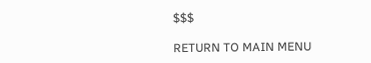$$$

RETURN TO MAIN MENU